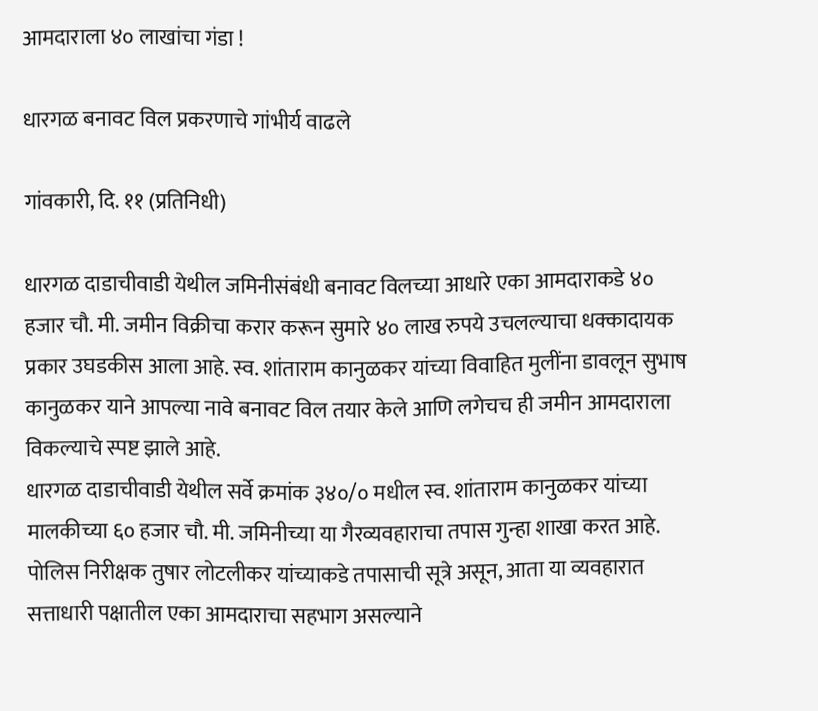आमदाराला ४० लाखांचा गंडा !

धारगळ बनावट विल प्रकरणाचे गांभीर्य वाढले

गांवकारी, दि. ११ (प्रतिनिधी)

धारगळ दाडाचीवाडी येथील जमिनीसंबंधी बनावट विलच्या आधारे एका आमदाराकडे ४० हजार चौ. मी. जमीन विक्रीचा करार करून सुमारे ४० लाख रुपये उचलल्याचा धक्कादायक प्रकार उघडकीस आला आहे. स्व. शांताराम कानुळकर यांच्या विवाहित मुलींना डावलून सुभाष कानुळकर याने आपल्या नावे बनावट विल तयार केले आणि लगेचच ही जमीन आमदाराला विकल्याचे स्पष्ट झाले आहे.
धारगळ दाडाचीवाडी येथील सर्वे क्रमांक ३४०/० मधील स्व. शांताराम कानुळकर यांच्या मालकीच्या ६० हजार चौ. मी. जमिनीच्या या गैरव्यवहाराचा तपास गुन्हा शाखा करत आहे. पोलिस निरीक्षक तुषार लोटलीकर यांच्याकडे तपासाची सूत्रे असून, आता या व्यवहारात सत्ताधारी पक्षातील एका आमदाराचा सहभाग असल्याने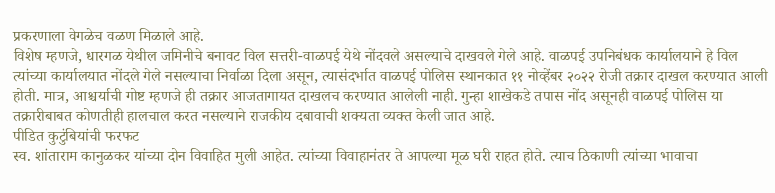प्रकरणाला वेगळेच वळण मिळाले आहे.
विशेष म्हणजे, धारगळ येथील जमिनीचे बनावट विल सत्तरी-वाळपई येथे नोंदवले असल्याचे दाखवले गेले आहे. वाळपई उपनिबंधक कार्यालयाने हे विल त्यांच्या कार्यालयात नोंदले गेले नसल्याचा निर्वाळा दिला असून, त्यासंदर्भात वाळपई पोलिस स्थानकात ११ नोव्हेंबर २०२२ रोजी तक्रार दाखल करण्यात आली होती. मात्र, आश्चर्याची गोष्ट म्हणजे ही तक्रार आजतागायत दाखलच करण्यात आलेली नाही. गुन्हा शाखेकडे तपास नोंद असूनही वाळपई पोलिस या तक्रारीबाबत कोणतीही हालचाल करत नसल्याने राजकीय दबावाची शक्यता व्यक्त केली जात आहे.
पीडित कुटुंबियांची फरफट
स्व. शांताराम कानुळकर यांच्या दोन विवाहित मुली आहेत. त्यांच्या विवाहानंतर ते आपल्या मूळ घरी राहत होते. त्याच ठिकाणी त्यांच्या भावाचा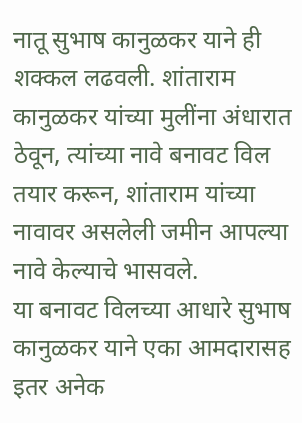नातू सुभाष कानुळकर याने ही शक्कल लढवली. शांताराम कानुळकर यांच्या मुलींना अंधारात ठेवून, त्यांच्या नावे बनावट विल तयार करून, शांताराम यांच्या नावावर असलेली जमीन आपल्या नावे केल्याचे भासवले.
या बनावट विलच्या आधारे सुभाष कानुळकर याने एका आमदारासह इतर अनेक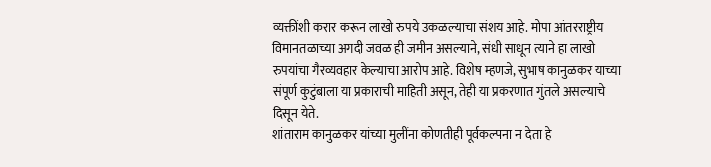व्यक्तींशी करार करून लाखो रुपये उकळल्याचा संशय आहे. मोपा आंतरराष्ट्रीय विमानतळाच्या अगदी जवळ ही जमीन असल्याने, संधी साधून त्याने हा लाखो रुपयांचा गैरव्यवहार केल्याचा आरोप आहे. विशेष म्हणजे, सुभाष कानुळकर याच्या संपूर्ण कुटुंबाला या प्रकाराची माहिती असून, तेही या प्रकरणात गुंतले असल्याचे दिसून येते.
शांताराम कानुळकर यांच्या मुलींना कोणतीही पूर्वकल्पना न देता हे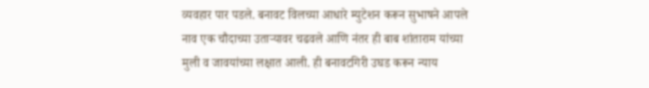व्यवहार पार पडले. बनावट विलच्या आधारे म्युटेशन करून सुभाषने आपले नाव एक चौदाच्या उताऱ्यावर चढवले आणि नंतर ही बाब शांताराम यांच्या मुली व जावयांच्या लक्षात आली. ही बनावटगिरी उघड करून न्याय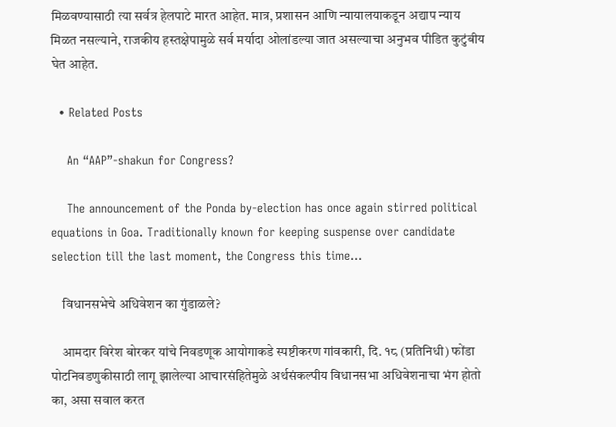मिळवण्यासाठी त्या सर्वत्र हेलपाटे मारत आहेत. मात्र, प्रशासन आणि न्यायालयाकडून अद्याप न्याय मिळत नसल्याने, राजकीय हस्तक्षेपामुळे सर्व मर्यादा ओलांडल्या जात असल्याचा अनुभव पीडित कुटुंबीय घेत आहेत.

  • Related Posts

    An “AAP”-shakun for Congress?

    The announcement of the Ponda by-election has once again stirred political equations in Goa. Traditionally known for keeping suspense over candidate selection till the last moment, the Congress this time…

    विधानसभेचे अधिवेशन का गुंडाळले?

    आमदार विरेश बोरकर यांचे निवडणूक आयोगाकडे स्पष्टीकरण गांवकारी, दि. १८ (प्रतिनिधी) फोंडा पोटनिवडणुकीसाठी लागू झालेल्या आचारसंहितेमुळे अर्थसंकल्पीय विधानसभा अधिवेशनाचा भंग होतो का, असा सवाल करत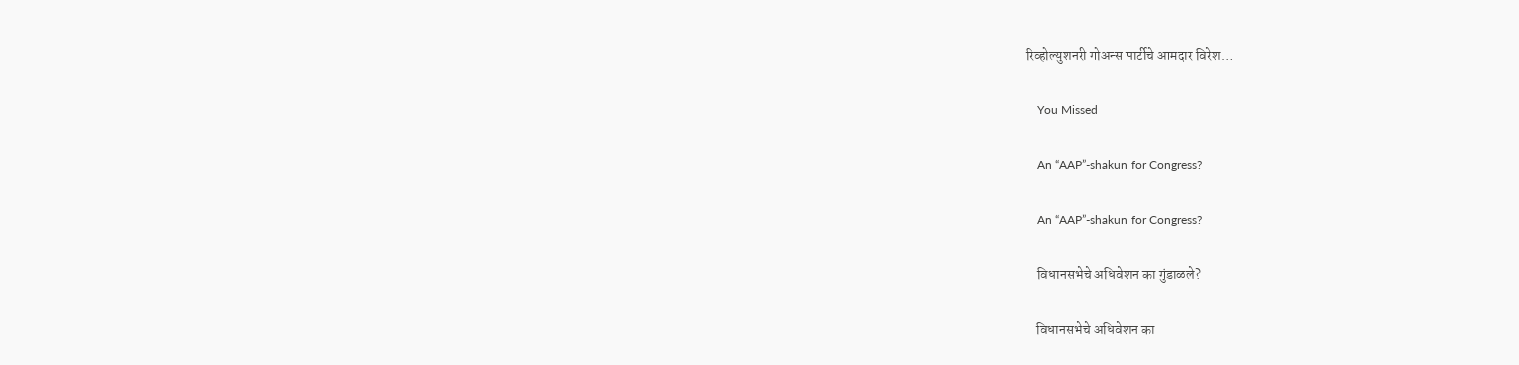रिव्होल्युशनरी गोअन्स पार्टीचे आमदार विरेश…

    You Missed

    An “AAP”-shakun for Congress?

    An “AAP”-shakun for Congress?

    विधानसभेचे अधिवेशन का गुंडाळले?

    विधानसभेचे अधिवेशन का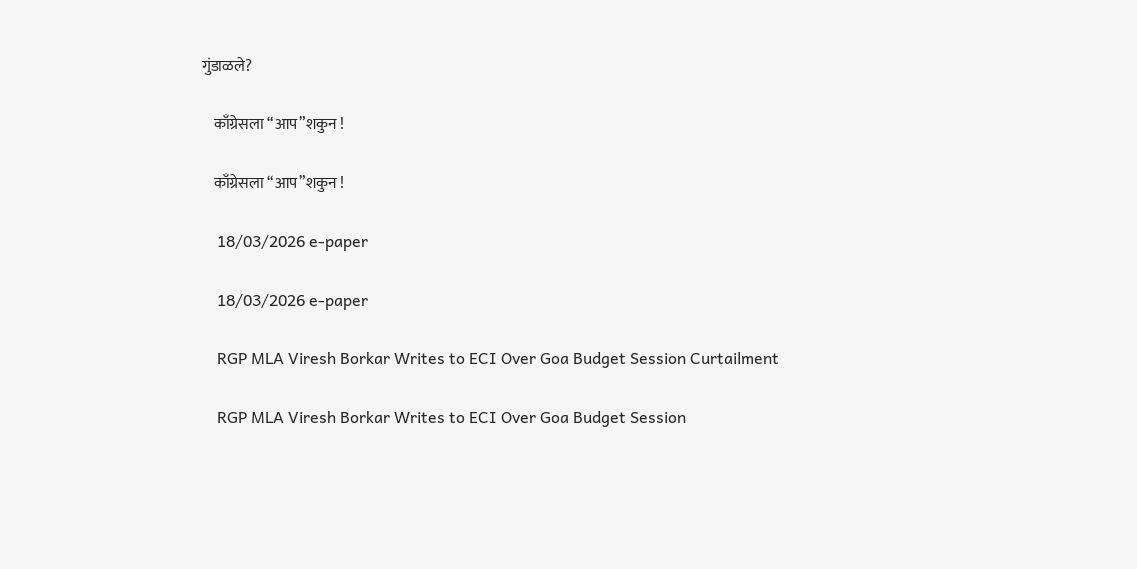गुंडाळले?

    काँग्रेसला “आप”शकुन !

    काँग्रेसला “आप”शकुन !

    18/03/2026 e-paper

    18/03/2026 e-paper

    RGP MLA Viresh Borkar Writes to ECI Over Goa Budget Session Curtailment

    RGP MLA Viresh Borkar Writes to ECI Over Goa Budget Session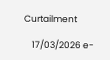Curtailment

    17/03/2026 e-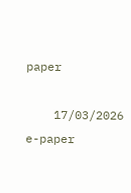paper

    17/03/2026 e-paper